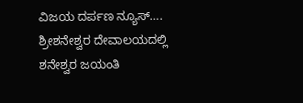ವಿಜಯ ದರ್ಪಣ ನ್ಯೂಸ್….
ಶ್ರೀಶನೇಶ್ವರ ದೇವಾಲಯದಲ್ಲಿ ಶನೇಶ್ವರ ಜಯಂತಿ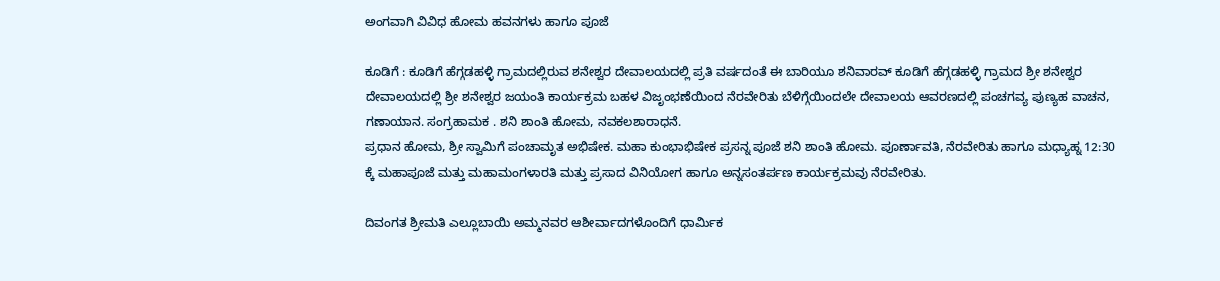ಅಂಗವಾಗಿ ವಿವಿಧ ಹೋಮ ಹವನಗಳು ಹಾಗೂ ಪೂಜೆ

ಕೂಡಿಗೆ : ಕೂಡಿಗೆ ಹೆಗ್ಗಡಹಳ್ಳಿ ಗ್ರಾಮದಲ್ಲಿರುವ ಶನೇಶ್ವರ ದೇವಾಲಯದಲ್ಲಿ ಪ್ರತಿ ವರ್ಷದಂತೆ ಈ ಬಾರಿಯೂ ಶನಿವಾರವ್ ಕೂಡಿಗೆ ಹೆಗ್ಗಡಹಳ್ಳಿ ಗ್ರಾಮದ ಶ್ರೀ ಶನೇಶ್ವರ ದೇವಾಲಯದಲ್ಲಿ ಶ್ರೀ ಶನೇಶ್ವರ ಜಯಂತಿ ಕಾರ್ಯಕ್ರಮ ಬಹಳ ವಿಜೃಂಭಣೆಯಿಂದ ನೆರವೇರಿತು ಬೆಳಿಗ್ಗೆಯಿಂದಲೇ ದೇವಾಲಯ ಆವರಣದಲ್ಲಿ ಪಂಚಗವ್ಯ ಪುಣ್ಯಹ ವಾಚನ, ಗಣಾಯಾನ. ಸಂಗ್ರಹಾಮಕ . ಶನಿ ಶಾಂತಿ ಹೋಮ, ನವಕಲಶಾರಾಧನೆ.
ಪ್ರಧಾನ ಹೋಮ, ಶ್ರೀ ಸ್ವಾಮಿಗೆ ಪಂಚಾಮೃತ ಅಭಿಷೇಕ. ಮಹಾ ಕುಂಭಾಭಿಷೇಕ ಪ್ರಸನ್ನ ಪೂಜೆ ಶನಿ ಶಾಂತಿ ಹೋಮ. ಪೂರ್ಣಾವತಿ, ನೆರವೇರಿತು ಹಾಗೂ ಮಧ್ಯಾಹ್ನ 12:30 ಕ್ಕೆ ಮಹಾಪೂಜೆ ಮತ್ತು ಮಹಾಮಂಗಳಾರತಿ ಮತ್ತು ಪ್ರಸಾದ ವಿನಿಯೋಗ ಹಾಗೂ ಅನ್ನಸಂತರ್ಪಣ ಕಾರ್ಯಕ್ರಮವು ನೆರವೇರಿತು.

ದಿವಂಗತ ಶ್ರೀಮತಿ ಎಲ್ಲೂಬಾಯಿ ಅಮ್ಮನವರ ಆಶೀರ್ವಾದಗಳೊಂದಿಗೆ ಧಾರ್ಮಿಕ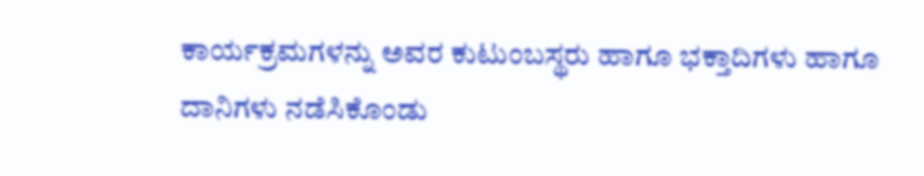ಕಾರ್ಯಕ್ರಮಗಳನ್ನು ಅವರ ಕುಟುಂಬಸ್ಥರು ಹಾಗೂ ಭಕ್ತಾದಿಗಳು ಹಾಗೂ ದಾನಿಗಳು ನಡೆಸಿಕೊಂಡು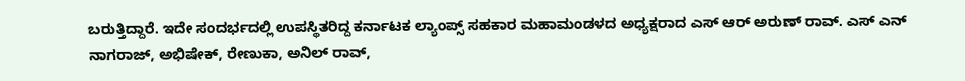ಬರುತ್ತಿದ್ದಾರೆ. ಇದೇ ಸಂದರ್ಭದಲ್ಲಿ ಉಪಸ್ಥಿತರಿದ್ದ ಕರ್ನಾಟಕ ಲ್ಯಾಂಪ್ಸ್ ಸಹಕಾರ ಮಹಾಮಂಡಳದ ಅಧ್ಯಕ್ಷರಾದ ಎಸ್ ಆರ್ ಅರುಣ್ ರಾವ್. ಎಸ್ ಎನ್ ನಾಗರಾಜ್, ಅಭಿಷೇಕ್, ರೇಣುಕಾ, ಅನಿಲ್ ರಾವ್,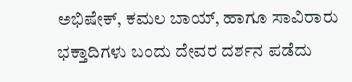ಅಭಿಷೇಕ್, ಕಮಲ ಬಾಯ್, ಹಾಗೂ ಸಾವಿರಾರು ಭಕ್ತಾದಿಗಳು ಬಂದು ದೇವರ ದರ್ಶನ ಪಡೆದು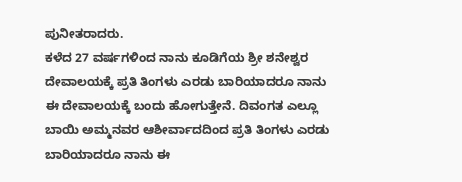ಪುನೀತರಾದರು.
ಕಳೆದ 27 ವರ್ಷಗಳಿಂದ ನಾನು ಕೂಡಿಗೆಯ ಶ್ರೀ ಶನೇಶ್ವರ ದೇವಾಲಯಕ್ಕೆ ಪ್ರತಿ ತಿಂಗಳು ಎರಡು ಬಾರಿಯಾದರೂ ನಾನು ಈ ದೇವಾಲಯಕ್ಕೆ ಬಂದು ಹೋಗುತ್ತೇನೆ. ದಿವಂಗತ ಎಲ್ಲೂ ಬಾಯಿ ಅಮ್ಮನವರ ಆಶೀರ್ವಾದದಿಂದ ಪ್ರತಿ ತಿಂಗಳು ಎರಡು ಬಾರಿಯಾದರೂ ನಾನು ಈ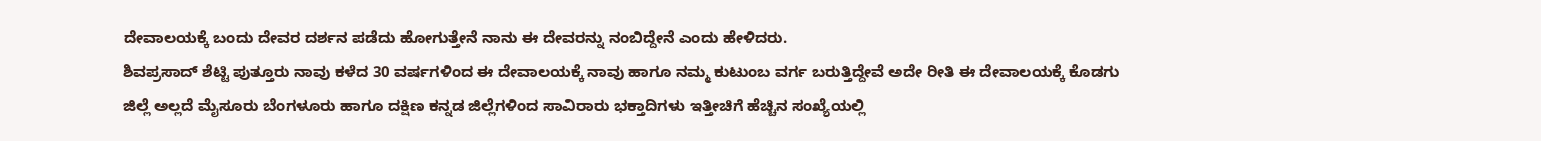ದೇವಾಲಯಕ್ಕೆ ಬಂದು ದೇವರ ದರ್ಶನ ಪಡೆದು ಹೋಗುತ್ತೇನೆ ನಾನು ಈ ದೇವರನ್ನು ನಂಬಿದ್ದೇನೆ ಎಂದು ಹೇಳಿದರು.
ಶಿವಪ್ರಸಾದ್ ಶೆಟ್ಟಿ ಪುತ್ತೂರು ನಾವು ಕಳೆದ 30 ವರ್ಷಗಳಿಂದ ಈ ದೇವಾಲಯಕ್ಕೆ ನಾವು ಹಾಗೂ ನಮ್ಮ ಕುಟುಂಬ ವರ್ಗ ಬರುತ್ತಿದ್ದೇವೆ ಅದೇ ರೀತಿ ಈ ದೇವಾಲಯಕ್ಕೆ ಕೊಡಗು ಜಿಲ್ಲೆ ಅಲ್ಲದೆ ಮೈಸೂರು ಬೆಂಗಳೂರು ಹಾಗೂ ದಕ್ಷಿಣ ಕನ್ನಡ ಜಿಲ್ಲೆಗಳಿಂದ ಸಾವಿರಾರು ಭಕ್ತಾದಿಗಳು ಇತ್ತೀಚಿಗೆ ಹೆಚ್ಚಿನ ಸಂಖ್ಯೆಯಲ್ಲಿ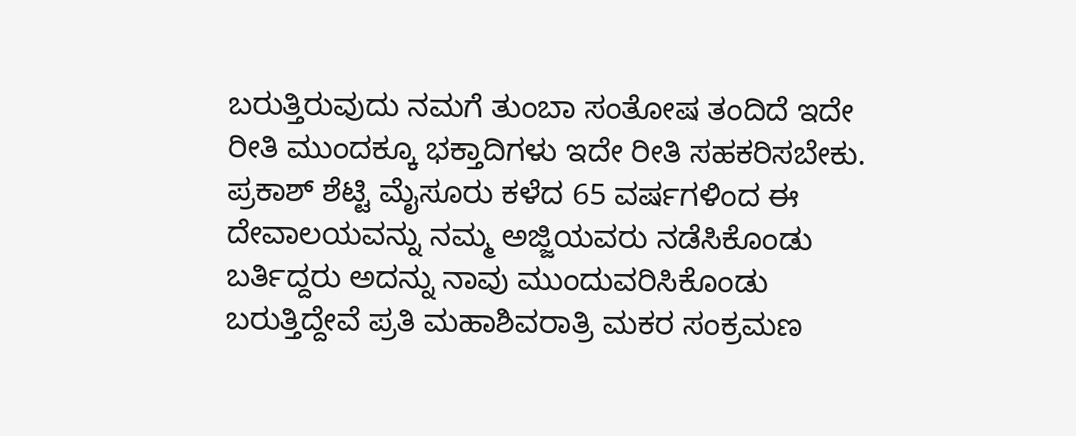ಬರುತ್ತಿರುವುದು ನಮಗೆ ತುಂಬಾ ಸಂತೋಷ ತಂದಿದೆ ಇದೇ ರೀತಿ ಮುಂದಕ್ಕೂ ಭಕ್ತಾದಿಗಳು ಇದೇ ರೀತಿ ಸಹಕರಿಸಬೇಕು.
ಪ್ರಕಾಶ್ ಶೆಟ್ಟಿ ಮೈಸೂರು ಕಳೆದ 65 ವರ್ಷಗಳಿಂದ ಈ ದೇವಾಲಯವನ್ನು ನಮ್ಮ ಅಜ್ಜಿಯವರು ನಡೆಸಿಕೊಂಡು ಬರ್ತಿದ್ದರು ಅದನ್ನು ನಾವು ಮುಂದುವರಿಸಿಕೊಂಡು ಬರುತ್ತಿದ್ದೇವೆ ಪ್ರತಿ ಮಹಾಶಿವರಾತ್ರಿ ಮಕರ ಸಂಕ್ರಮಣ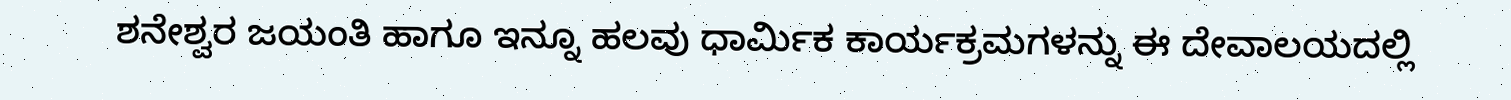ಶನೇಶ್ವರ ಜಯಂತಿ ಹಾಗೂ ಇನ್ನೂ ಹಲವು ಧಾರ್ಮಿಕ ಕಾರ್ಯಕ್ರಮಗಳನ್ನು ಈ ದೇವಾಲಯದಲ್ಲಿ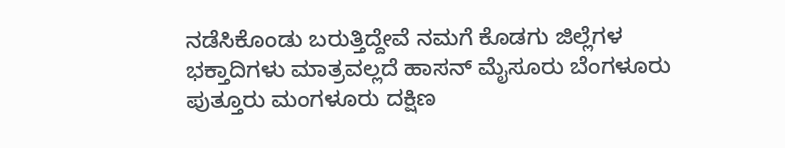ನಡೆಸಿಕೊಂಡು ಬರುತ್ತಿದ್ದೇವೆ ನಮಗೆ ಕೊಡಗು ಜಿಲ್ಲೆಗಳ ಭಕ್ತಾದಿಗಳು ಮಾತ್ರವಲ್ಲದೆ ಹಾಸನ್ ಮೈಸೂರು ಬೆಂಗಳೂರು ಪುತ್ತೂರು ಮಂಗಳೂರು ದಕ್ಷಿಣ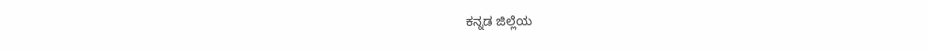ಕನ್ನಡ ಜಿಲ್ಲೆಯ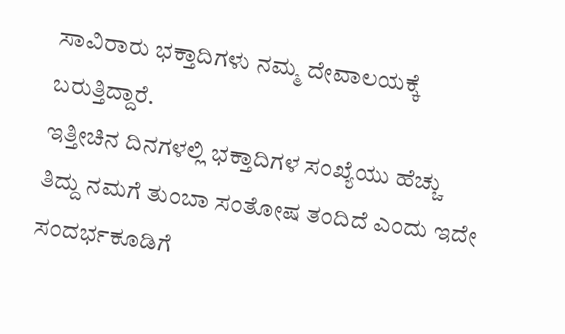ಸಾವಿರಾರು ಭಕ್ತಾದಿಗಳು ನಮ್ಮ ದೇವಾಲಯಕ್ಕೆ ಬರುತ್ತಿದ್ದಾರೆ.
ಇತ್ತೀಚಿನ ದಿನಗಳಲ್ಲಿ ಭಕ್ತಾದಿಗಳ ಸಂಖ್ಯೆಯು ಹೆಚ್ಚು ತಿದ್ದು ನಮಗೆ ತುಂಬಾ ಸಂತೋಷ ತಂದಿದೆ ಎಂದು ಇದೇ ಸಂದರ್ಭಕೂಡಿಗೆ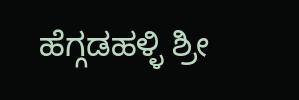ಹೆಗ್ಗಡಹಳ್ಳಿ ಶ್ರೀ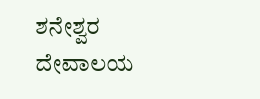ಶನೇಶ್ವರ ದೇವಾಲಯ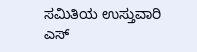ಸಮಿತಿಯ ಉಸ್ತುವಾರಿ ಎಸ್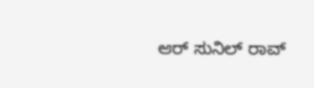ಆರ್ ಸುನಿಲ್ ರಾವ್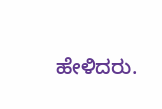ಹೇಳಿದರು.